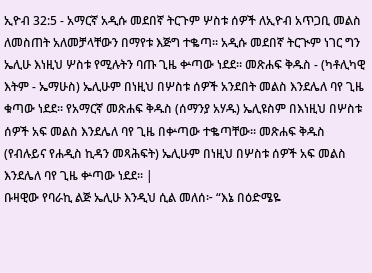ኢዮብ 32:5 - አማርኛ አዲሱ መደበኛ ትርጉም ሦስቱ ሰዎች ለኢዮብ አጥጋቢ መልስ ለመስጠት አለመቻላቸውን በማየቱ እጅግ ተቈጣ። አዲሱ መደበኛ ትርጒም ነገር ግን ኤሊሁ እነዚህ ሦስቱ የሚሉትን ባጡ ጊዜ ቍጣው ነደደ። መጽሐፍ ቅዱስ - (ካቶሊካዊ እትም - ኤማሁስ) ኤሊሁም በነዚህ በሦስቱ ሰዎች አንደበት መልስ እንደሌለ ባየ ጊዜ ቁጣው ነደደ። የአማርኛ መጽሐፍ ቅዱስ (ሰማንያ አሃዱ) ኤሊዩስም በእነዚህ በሦስቱ ሰዎች አፍ መልስ እንደሌለ ባየ ጊዜ በቍጣው ተቈጣቸው። መጽሐፍ ቅዱስ (የብሉይና የሐዲስ ኪዳን መጻሕፍት) ኤሊሁም በነዚህ በሦስቱ ሰዎች አፍ መልስ እንደሌለ ባየ ጊዜ ቍጣው ነደደ። |
ቡዛዊው የባራኪ ልጅ ኤሊሁ እንዲህ ሲል መለሰ፦ “እኔ በዕድሜዬ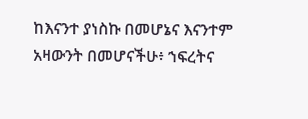ከእናንተ ያነስኩ በመሆኔና እናንተም አዛውንት በመሆናችሁ፥ ኀፍረትና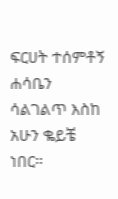ፍርሀት ተሰምቶኝ ሐሳቤን ሳልገልጥ እስከ አሁን ቈይቼ ነበር።